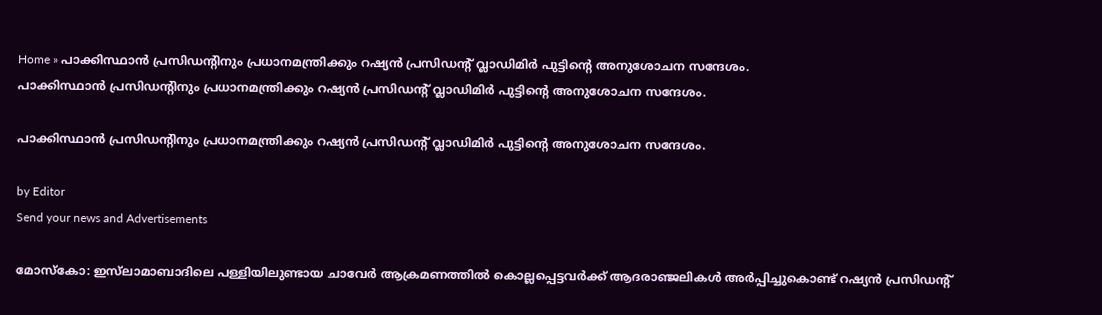Home » പാക്കിസ്ഥാൻ പ്രസിഡന്റിനും പ്രധാനമന്ത്രിക്കും റഷ്യൻ പ്രസിഡന്റ് വ്ലാഡിമിർ പുട്ടിന്റെ അനുശോചന സന്ദേശം.
പാക്കിസ്ഥാൻ പ്രസിഡന്റിനും പ്രധാനമന്ത്രിക്കും റഷ്യൻ പ്രസിഡന്റ് വ്ലാഡിമിർ പുട്ടിന്റെ അനുശോചന സന്ദേശം.

പാക്കിസ്ഥാൻ പ്രസിഡന്റിനും പ്രധാനമന്ത്രിക്കും റഷ്യൻ പ്രസിഡന്റ് വ്ലാഡിമിർ പുട്ടിന്റെ അനുശോചന സന്ദേശം.

by Editor
Send your news and Advertisements

മോസ്കോ: ഇസ്‌ലാമാബാദിലെ പള്ളിയിലുണ്ടായ ചാവേർ ആക്രമണത്തിൽ കൊല്ലപ്പെട്ടവർക്ക് ആദരാഞ്ജലികൾ അർപ്പിച്ചുകൊണ്ട് റഷ്യൻ പ്രസിഡന്റ്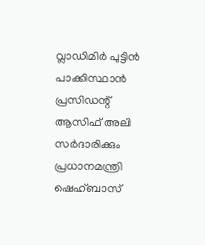വ്ലാഡിമിർ പുട്ടിൻ പാക്കിസ്ഥാൻ പ്രസിഡന്റ് ആസിഫ് അലി സർദാരിക്കും പ്രധാനമന്ത്രി ഷെഹ്ബാസ്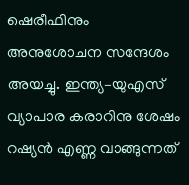ഷെരീഫിനും അനുശോചന സന്ദേശം അയച്ചു. ഇന്ത്യ–യുഎസ് വ്യാപാര കരാറിനു ശേഷം റഷ്യൻ എണ്ണ വാങ്ങുന്നത്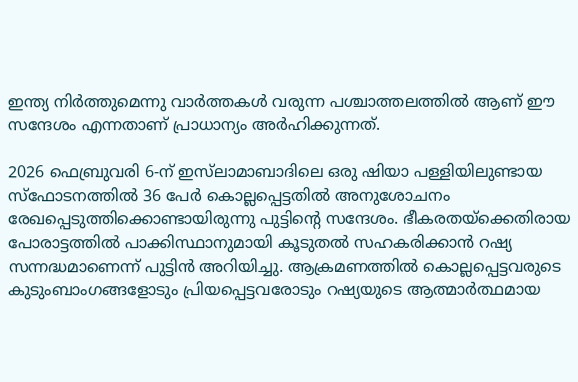ഇന്ത്യ നിർത്തുമെന്നു വാർത്തകൾ വരുന്ന പശ്ചാത്തലത്തിൽ ആണ് ഈ സന്ദേശം എന്നതാണ് പ്രാധാന്യം അർഹിക്കുന്നത്.

2026 ഫെബ്രുവരി 6-ന് ഇസ്‌ലാമാബാദിലെ ഒരു ഷിയാ പള്ളിയിലുണ്ടായ സ്ഫോടനത്തിൽ 36 പേർ കൊല്ലപ്പെട്ടതിൽ അനുശോചനം രേഖപ്പെടുത്തിക്കൊണ്ടായിരുന്നു പുട്ടിന്റെ സന്ദേശം. ഭീകരതയ്ക്കെതിരായ പോരാട്ടത്തിൽ പാക്കിസ്ഥാനുമായി കൂടുതൽ സഹകരിക്കാൻ റഷ്യ സന്നദ്ധമാണെന്ന് പുട്ടിൻ അറിയിച്ചു. ആക്രമണത്തിൽ കൊല്ലപ്പെട്ടവരുടെ കുടുംബാംഗങ്ങളോടും പ്രിയപ്പെട്ടവരോടും റഷ്യയുടെ ആത്മാർത്ഥമായ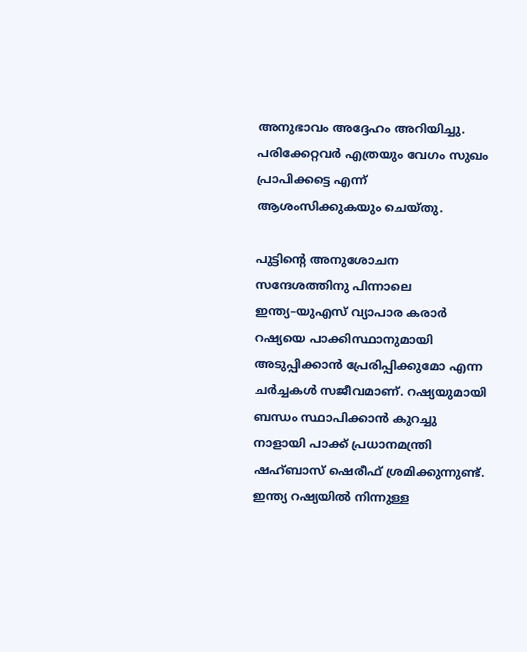അനുഭാവം അദ്ദേഹം അറിയിച്ചു. പരിക്കേറ്റവർ എത്രയും വേഗം സുഖം പ്രാപിക്കട്ടെ എന്ന് ആശംസിക്കുകയും ചെയ്തു.

പുട്ടിന്റെ അനുശോചന സന്ദേശത്തിനു പിന്നാലെ ഇന്ത്യ–യുഎസ് വ്യാപാര കരാർ റഷ്യയെ പാക്കിസ്ഥാനുമായി അടുപ്പിക്കാൻ പ്രേരിപ്പിക്കുമോ എന്ന ചർച്ചകൾ സജീവമാണ്. റഷ്യയുമായി ബന്ധം സ്ഥാപിക്കാൻ കുറച്ചു നാളായി പാക്ക് പ്രധാനമന്ത്രി ഷഹ്ബാസ് ഷെരീഫ് ശ്രമിക്കുന്നുണ്ട്. ഇന്ത്യ റഷ്യയിൽ നിന്നുള്ള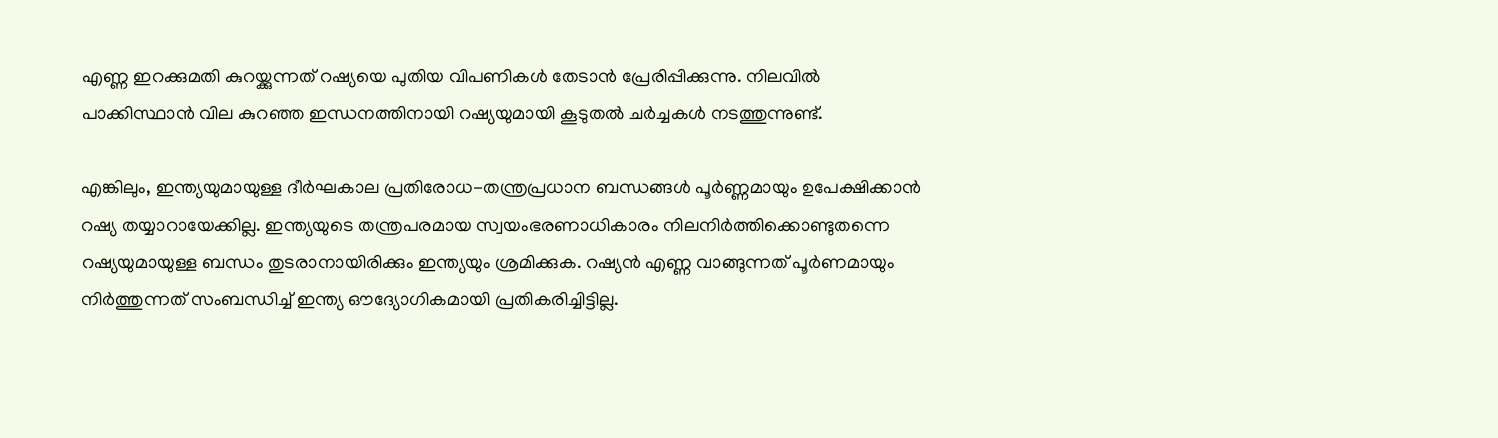എണ്ണ ഇറക്കുമതി കുറയ്ക്കുന്നത് റഷ്യയെ പുതിയ വിപണികൾ തേടാൻ പ്രേരിപ്പിക്കുന്നു. നിലവിൽ പാക്കിസ്ഥാൻ വില കുറഞ്ഞ ഇന്ധനത്തിനായി റഷ്യയുമായി കൂടുതൽ ചർച്ചകൾ നടത്തുന്നുണ്ട്.

എങ്കിലും, ഇന്ത്യയുമായുള്ള ദീർഘകാല പ്രതിരോധ-തന്ത്രപ്രധാന ബന്ധങ്ങൾ പൂർണ്ണമായും ഉപേക്ഷിക്കാൻ റഷ്യ തയ്യാറായേക്കില്ല. ഇന്ത്യയുടെ തന്ത്രപരമായ സ്വയംഭരണാധികാരം നിലനിർത്തിക്കൊണ്ടുതന്നെ റഷ്യയുമായുള്ള ബന്ധം തുടരാനായിരിക്കും ഇന്ത്യയും ശ്രമിക്കുക. റഷ്യൻ എണ്ണ വാങ്ങുന്നത് പൂർണമായും നിർത്തുന്നത് സംബന്ധിച്ച് ഇന്ത്യ ഔദ്യോഗികമായി പ്രതികരിച്ചിട്ടില്ല.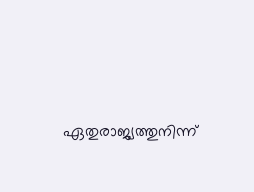ഏതുരാജ്യത്തുനിന്ന്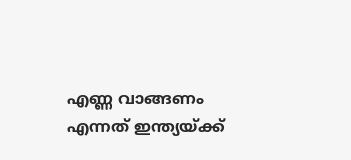എണ്ണ വാങ്ങണം എന്നത് ഇന്ത്യയ്ക്ക്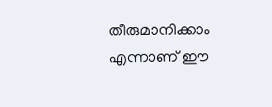തീരുമാനിക്കാം എന്നാണ് ഈ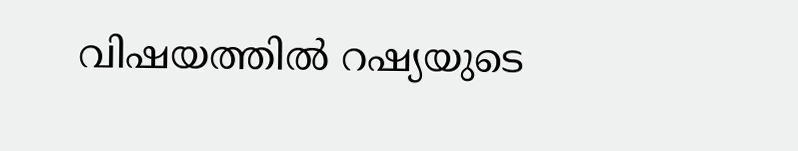വിഷയത്തിൽ റഷ്യയുടെ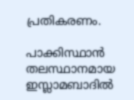പ്രതികരണം.

പാക്കിസ്ഥാൻ തലസ്ഥാനമായ ഇസ്ലാമബാദിൽ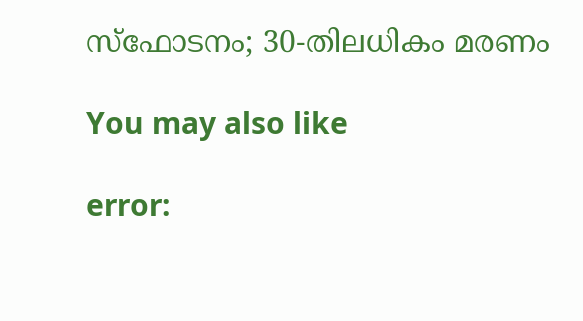സ്ഫോടനം; 30-തിലധികം മരണം

You may also like

error: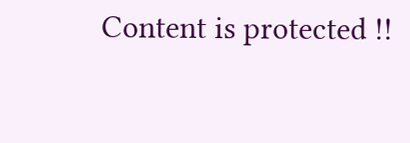Content is protected !!